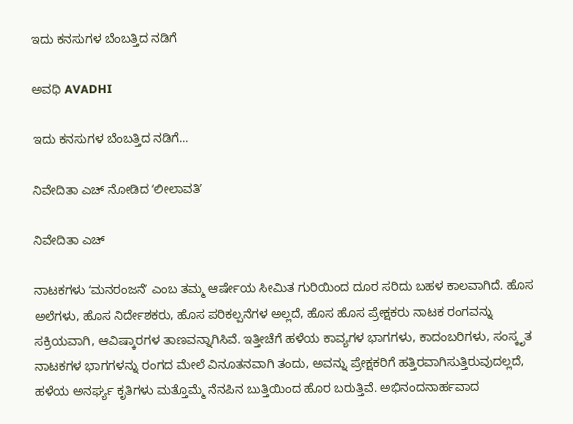ಇದು ಕನಸುಗಳ ಬೆಂಬತ್ತಿದ ನಡಿಗೆ‍

ಅವಧಿ AVADHI

ಇದು ಕನಸುಗಳ ಬೆಂಬತ್ತಿದ ನಡಿಗೆ...

ನಿವೇದಿತಾ ಎಚ್‌ ನೋಡಿದ ʻಲೀಲಾವತಿʼ

ನಿವೇದಿತಾ ಎಚ್‌

ನಾಟಕಗಳು ʻಮನರಂಜನೆʼ ಎಂಬ ತಮ್ಮ ಆರ್ಷೇಯ ಸೀಮಿತ ಗುರಿಯಿಂದ ದೂರ ಸರಿದು ಬಹಳ ಕಾಲವಾಗಿದೆ. ಹೊಸ ಅಲೆಗಳು, ಹೊಸ ನಿರ್ದೇಶಕರು, ಹೊಸ ಪರಿಕಲ್ಪನೆಗಳ ಅಲ್ಲದೆ, ಹೊಸ ಹೊಸ ಪ್ರೇಕ್ಷಕರು ನಾಟಕ ರಂಗವನ್ನು ಸಕ್ರಿಯವಾಗಿ, ಆವಿಷ್ಕಾರಗಳ ತಾಣವನ್ನಾಗಿಸಿವೆ. ಇತ್ತೀಚೆಗೆ ಹಳೆಯ ಕಾವ್ಯಗಳ ಭಾಗಗಳು, ಕಾದಂಬರಿಗಳು, ಸಂಸ್ಕೃತ ನಾಟಕಗಳ ಭಾಗಗಳನ್ನು ರಂಗದ ಮೇಲೆ ವಿನೂತನವಾಗಿ ತಂದು, ಅವನ್ನು ಪ್ರೇಕ್ಷಕರಿಗೆ ಹತ್ತಿರವಾಗಿಸುತ್ತಿರುವುದಲ್ಲದೆ, ಹಳೆಯ ಅನರ್ಘ್ಯ ಕೃತಿಗಳು ಮತ್ತೊಮ್ಮೆ ನೆನಪಿನ ಬುತ್ತಿಯಿಂದ ಹೊರ ಬರುತ್ತಿವೆ. ಅಭಿನಂದನಾರ್ಹವಾದ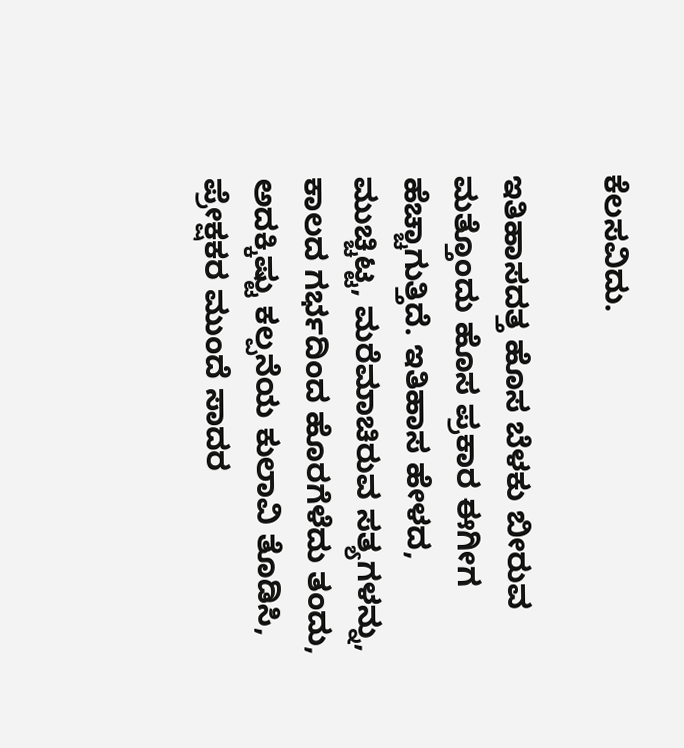ಕೆಲಸವಿದು.

ಇತಿಹಾಸದತ್ತ ಹೊಸ ಬೆಳಕು ಬೀರುವ ಮತ್ತೊಂದು ಹೊಸ ಪ್ರಕಾರ ಈಗೀಗ ಹೆಚ್ಚಾಗುತ್ತಿದೆ. ಇತಿಹಾಸ ಹೇಳದ, ಮುಚ್ಚಿಟ್ಟ, ಮರೆಮಾಚಿರುವ ಸತ್ಯಗಳನ್ನು, ಕಾಲದ ಗರ್ಭದಿಂದ ಹೊರಗೆಳೆದು ತಂದು, ಅದಕ್ಕಿಷ್ಟು ಕಲ್ಪನೆಯ ಕುಲಾವಿ ತೊಡಿಸಿ, ಪ್ರೇಕ್ಷಕರ ಮುಂದೆ ಸಾದರ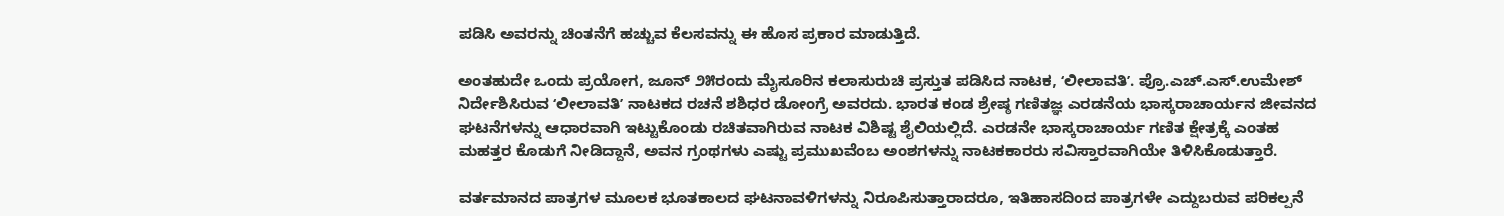ಪಡಿಸಿ ಅವರನ್ನು ಚಿಂತನೆಗೆ ಹಚ್ಚುವ ಕೆಲಸವನ್ನು ಈ ಹೊಸ ಪ್ರಕಾರ ಮಾಡುತ್ತಿದೆ.

ಅಂತಹುದೇ ಒಂದು ಪ್ರಯೋಗ, ಜೂನ್‌ ೨೫ರಂದು ಮೈಸೂರಿನ ಕಲಾಸುರುಚಿ ಪ್ರಸ್ತುತ ಪಡಿಸಿದ ನಾಟಕ, ʻಲೀಲಾವತಿʼ. ಪ್ರೊ.ಎಚ್‌.ಎಸ್.ಉಮೇಶ್‌ ನಿರ್ದೇಶಿಸಿರುವ ʻಲೀಲಾವತಿʼ ನಾಟಕದ ರಚನೆ ಶಶಿಧರ ಡೋಂಗ್ರೆ ಅವರದು. ಭಾರತ ಕಂಡ ಶ್ರೇಷ್ಠ ಗಣಿತಜ್ಞ ಎರಡನೆಯ ಭಾಸ್ಕರಾಚಾರ್ಯನ ಜೀವನದ ಘಟನೆಗಳನ್ನು ಆಧಾರವಾಗಿ ಇಟ್ಟುಕೊಂಡು ರಚಿತವಾಗಿರುವ ನಾಟಕ ವಿಶಿಷ್ಟ ಶೈಲಿಯಲ್ಲಿದೆ. ಎರಡನೇ ಭಾಸ್ಕರಾಚಾರ್ಯ ಗಣಿತ ಕ್ಷೇತ್ರಕ್ಕೆ ಎಂತಹ ಮಹತ್ತರ ಕೊಡುಗೆ ನೀಡಿದ್ದಾನೆ, ಅವನ ಗ್ರಂಥಗಳು ಎಷ್ಟು ಪ್ರಮುಖವೆಂಬ ಅಂಶಗಳನ್ನು ನಾಟಕಕಾರರು ಸವಿಸ್ತಾರವಾಗಿಯೇ ತಿಳಿಸಿಕೊಡುತ್ತಾರೆ.

ವರ್ತಮಾನದ ಪಾತ್ರಗಳ ಮೂಲಕ ಭೂತಕಾಲದ ಘಟನಾವಳಿಗಳನ್ನು ನಿರೂಪಿಸುತ್ತಾರಾದರೂ, ಇತಿಹಾಸದಿಂದ ಪಾತ್ರಗಳೇ ಎದ್ದುಬರುವ ಪರಿಕಲ್ಪನೆ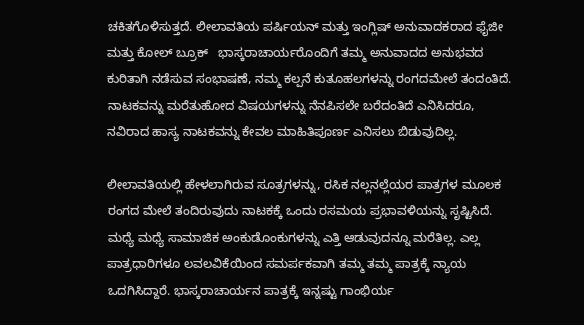ಚಕಿತಗೊಳಿಸುತ್ತದೆ. ಲೀಲಾವತಿಯ ಪರ್ಷಿಯನ್‌ ಮತ್ತು ಇಂಗ್ಲಿಷ್‌ ಅನುವಾದಕರಾದ ಫೈಜೀ ಮತ್ತು ಕೋಲ್ ಬ್ರೂಕ್   ಭಾಸ್ಕರಾಚಾರ್ಯರೊಂದಿಗೆ ತಮ್ಮ ಅನುವಾದದ ಅನುಭವದ ಕುರಿತಾಗಿ ನಡೆಸುವ ಸಂಭಾಷಣೆ, ನಮ್ಮ ಕಲ್ಪನೆ ಕುತೂಹಲಗಳನ್ನು ರಂಗದಮೇಲೆ ತಂದಂತಿದೆ. ನಾಟಕವನ್ನು ಮರೆತುಹೋದ ವಿಷಯಗಳನ್ನು ನೆನಪಿಸಲೇ ಬರೆದಂತಿದೆ ಎನಿಸಿದರೂ, ನವಿರಾದ ಹಾಸ್ಯ ನಾಟಕವನ್ನು ಕೇವಲ ಮಾಹಿತಿಪೂರ್ಣ ಎನಿಸಲು ಬಿಡುವುದಿಲ್ಲ.

ಲೀಲಾವತಿಯಲ್ಲಿ ಹೇಳಲಾಗಿರುವ ಸೂತ್ರಗಳನ್ನು, ರಸಿಕ ನಲ್ಲನಲ್ಲೆಯರ ಪಾತ್ರಗಳ ಮೂಲಕ ರಂಗದ ಮೇಲೆ ತಂದಿರುವುದು ನಾಟಕಕ್ಕೆ ಒಂದು ರಸಮಯ ಪ್ರಭಾವಳಿಯನ್ನು ಸೃಷ್ಟಿಸಿದೆ. ಮಧ್ಯೆ ಮಧ್ಯೆ ಸಾಮಾಜಿಕ ಅಂಕುಡೊಂಕುಗಳನ್ನು ಎತ್ತಿ ಆಡುವುದನ್ನೂ ಮರೆತಿಲ್ಲ. ಎಲ್ಲ ಪಾತ್ರಧಾರಿಗಳೂ ಲವಲವಿಕೆಯಿಂದ ಸಮರ್ಪಕವಾಗಿ ತಮ್ಮ ತಮ್ಮ ಪಾತ್ರಕ್ಕೆ ನ್ಯಾಯ ಒದಗಿಸಿದ್ದಾರೆ. ಭಾಸ್ಕರಾಚಾರ್ಯನ ಪಾತ್ರಕ್ಕೆ ಇನ್ನಷ್ಟು ಗಾಂಭಿರ್ಯ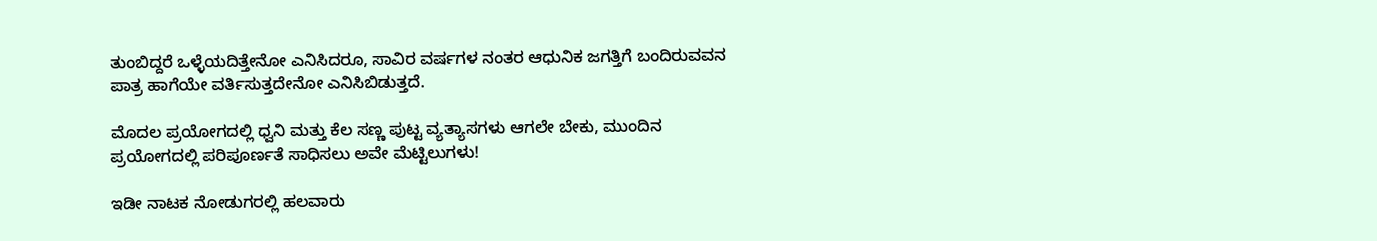ತುಂಬಿದ್ದರೆ ಒಳ್ಳೆಯದಿತ್ತೇನೋ ಎನಿಸಿದರೂ, ಸಾವಿರ ವರ್ಷಗಳ ನಂತರ ಆಧುನಿಕ ಜಗತ್ತಿಗೆ ಬಂದಿರುವವನ ಪಾತ್ರ ಹಾಗೆಯೇ ವರ್ತಿಸುತ್ತದೇನೋ ಎನಿಸಿಬಿಡುತ್ತದೆ.

ಮೊದಲ ಪ್ರಯೋಗದಲ್ಲಿ ಧ್ವನಿ ಮತ್ತು ಕೆಲ ಸಣ್ಣ ಪುಟ್ಟ ವ್ಯತ್ಯಾಸಗಳು ಆಗಲೇ ಬೇಕು, ಮುಂದಿನ ಪ್ರಯೋಗದಲ್ಲಿ ಪರಿಪೂರ್ಣತೆ ಸಾಧಿಸಲು ಅವೇ ಮೆಟ್ಟಿಲುಗಳು!

ಇಡೀ ನಾಟಕ ನೋಡುಗರಲ್ಲಿ ಹಲವಾರು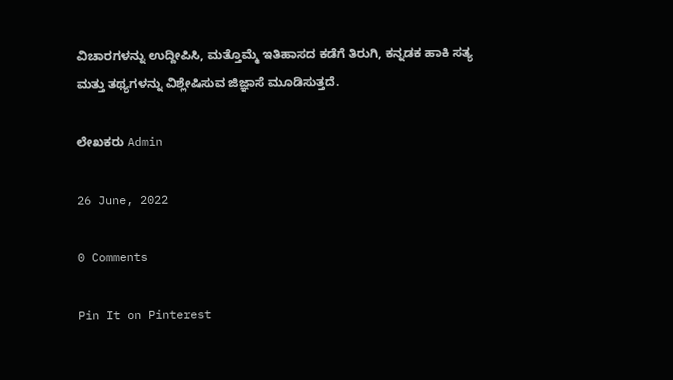ವಿಚಾರಗಳನ್ನು ಉದ್ದೀಪಿಸಿ, ಮತ್ತೊಮ್ಮೆ ಇತಿಹಾಸದ ಕಡೆಗೆ ತಿರುಗಿ, ಕನ್ನಡಕ ಹಾಕಿ ಸತ್ಯ ಮತ್ತು ತಥ್ಯಗಳನ್ನು ವಿಶ್ಲೇಷಿಸುವ ಜಿಜ್ಞಾಸೆ ಮೂಡಿಸುತ್ತದೆ.

ಲೇಖಕರು Admin

26 June, 2022

0 Comments

Pin It on Pinterest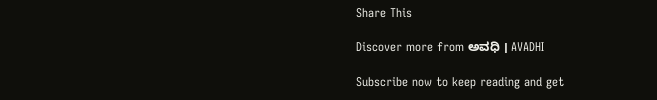Share This

Discover more from ಅವಧಿ । AVADHI

Subscribe now to keep reading and get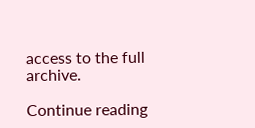access to the full archive.

Continue reading